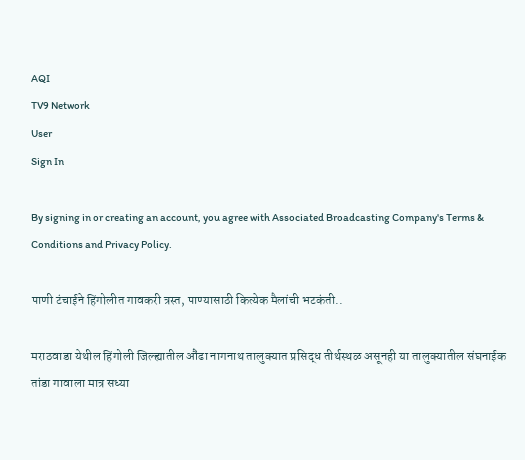AQI
TV9 Network
User
Sign In

By signing in or creating an account, you agree with Associated Broadcasting Company's Terms & Conditions and Privacy Policy.

पाणी टंचाईने हिंगोलीत गावकरी त्रस्त, पाण्यासाठी कित्येक मैलांची भटकंती..

मराठवाडा येथील हिंगोली जिल्ह्यातील औंढा नागनाथ तालुक्यात प्रसिद्ध तीर्थस्थळ असूनही या तालुक्यातील संघनाईक तांडा गावाला मात्र सध्या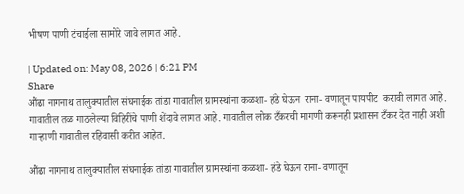भीषण पाणी टंचाईला सामोरे जावे लागत आहे.

| Updated on: May 08, 2026 | 6:21 PM
Share
औंढा नागनाथ तालुक्यातील संघनाईक तांडा गावातील ग्रामस्थांना कळशा- हंडे घेऊन  राना- वणातून पायपीट  करावी लागत आहे. गावातील तळ गाठलेल्या विहिरींचे पाणी शेंदावे लागत आहे. गावातील लोक टँकरची मागणी करूनही प्रशासन टँकर देत नाही अशी गाऱ्हाणी गावातील रहिवासी करीत आहेत.

औंढा नागनाथ तालुक्यातील संघनाईक तांडा गावातील ग्रामस्थांना कळशा- हंडे घेऊन राना- वणातून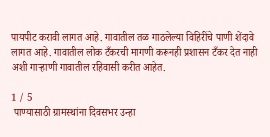पायपीट करावी लागत आहे. गावातील तळ गाठलेल्या विहिरींचे पाणी शेंदावे लागत आहे. गावातील लोक टँकरची मागणी करूनही प्रशासन टँकर देत नाही अशी गाऱ्हाणी गावातील रहिवासी करीत आहेत.

1 / 5
 पाण्यासाठी ग्रामस्थांना दिवसभर उन्हा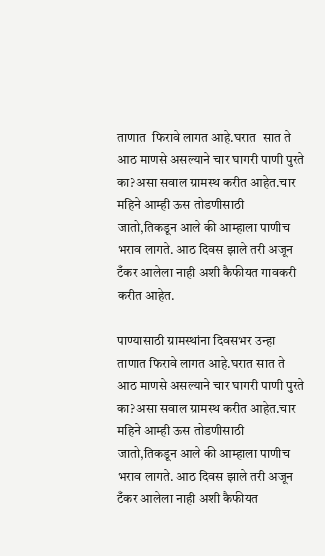ताणात  फिरावे लागत आहे.घरात  सात ते आठ माणसे असल्याने चार घागरी पाणी पुरते का?असा सवाल ग्रामस्थ करीत आहेत.चार महिने आम्ही ऊस तोडणीसाठी जातो,तिकडून आले की आम्हाला पाणीच भराव लागते. आठ दिवस झाले तरी अजून टँकर आलेला नाही अशी कैफीयत गावकरी करीत आहेत.

पाण्यासाठी ग्रामस्थांना दिवसभर उन्हा ताणात फिरावे लागत आहे.घरात सात ते आठ माणसे असल्याने चार घागरी पाणी पुरते का?असा सवाल ग्रामस्थ करीत आहेत.चार महिने आम्ही ऊस तोडणीसाठी जातो,तिकडून आले की आम्हाला पाणीच भराव लागते. आठ दिवस झाले तरी अजून टँकर आलेला नाही अशी कैफीयत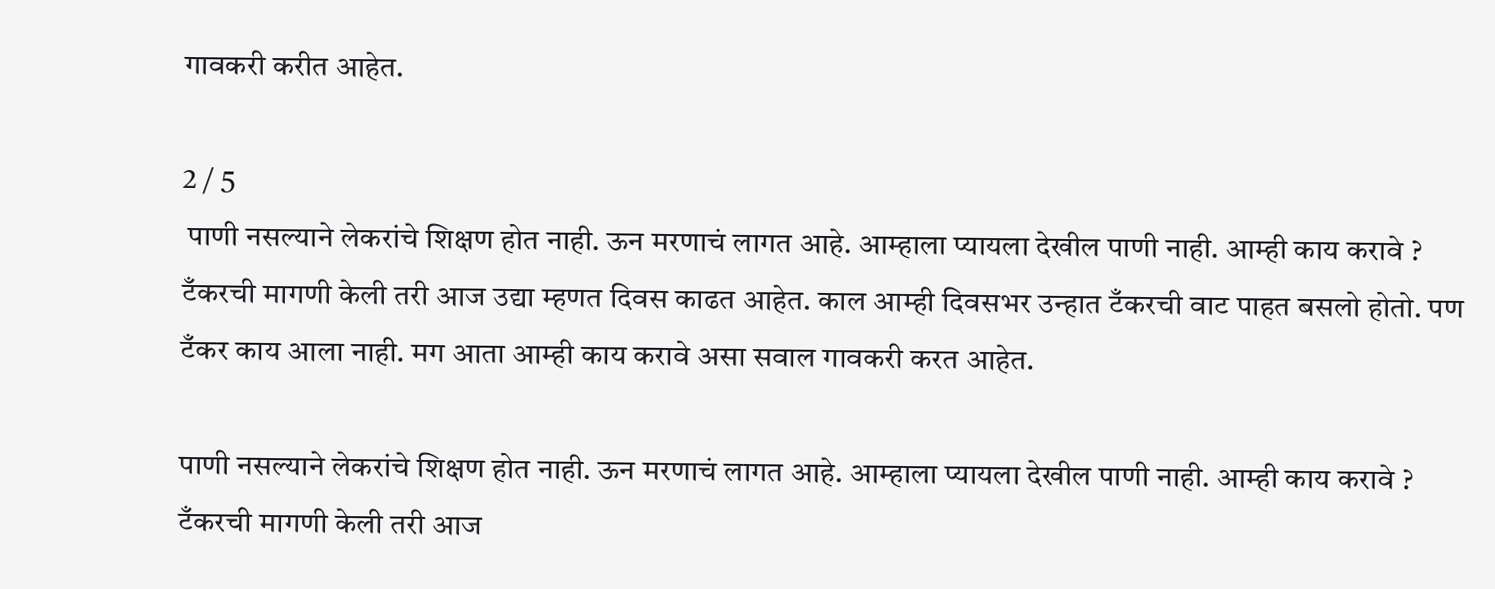गावकरी करीत आहेत.

2 / 5
 पाणी नसल्याने लेकरांचे शिक्षण होत नाही. ऊन मरणाचं लागत आहे. आम्हाला प्यायला देखील पाणी नाही. आम्ही काय करावे ? टँकरची मागणी केली तरी आज उद्या म्हणत दिवस काढत आहेत. काल आम्ही दिवसभर उन्हात टँकरची वाट पाहत बसलो होतो. पण टँकर काय आला नाही. मग आता आम्ही काय करावे असा सवाल गावकरी करत आहेत.

पाणी नसल्याने लेकरांचे शिक्षण होत नाही. ऊन मरणाचं लागत आहे. आम्हाला प्यायला देखील पाणी नाही. आम्ही काय करावे ? टँकरची मागणी केली तरी आज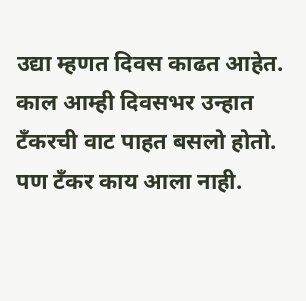उद्या म्हणत दिवस काढत आहेत. काल आम्ही दिवसभर उन्हात टँकरची वाट पाहत बसलो होतो. पण टँकर काय आला नाही.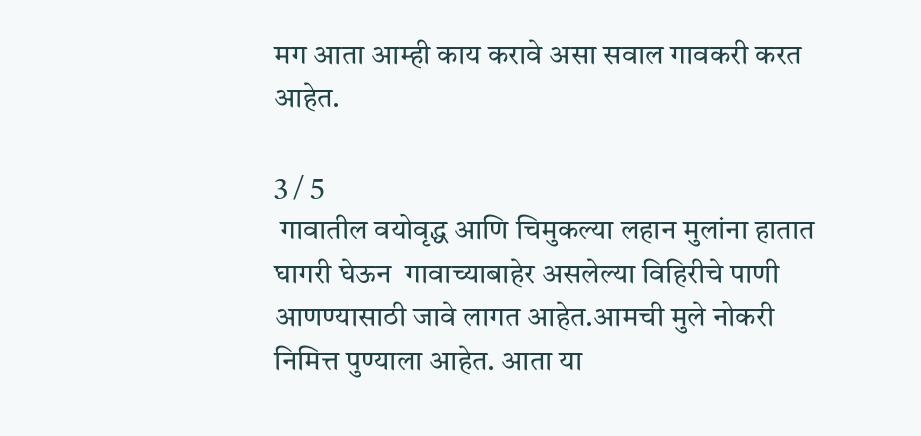मग आता आम्ही काय करावे असा सवाल गावकरी करत आहेत.

3 / 5
 गावातील वयोवृद्ध आणि चिमुकल्या लहान मुलांना हातात घागरी घेऊन  गावाच्याबाहेर असलेल्या विहिरीचे पाणी आणण्यासाठी जावे लागत आहेत.आमची मुले नोकरी निमित्त पुण्याला आहेत. आता या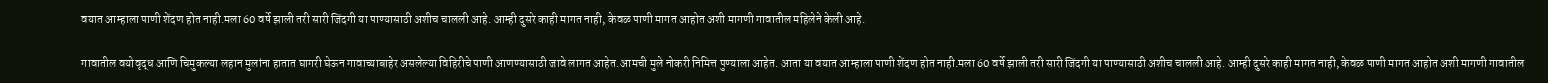वयात आम्हाला पाणी शेंदण होत नाही.मला 60 वर्षे झाली तरी सारी जिंदगी या पाण्यासाठी अशीच चालली आहे. आम्ही दुसरे काही मागत नाही, केवळ पाणी मागत आहोत अशी मागणी गावातील महिलेने केली आहे.

गावातील वयोवृद्ध आणि चिमुकल्या लहान मुलांना हातात घागरी घेऊन गावाच्याबाहेर असलेल्या विहिरीचे पाणी आणण्यासाठी जावे लागत आहेत.आमची मुले नोकरी निमित्त पुण्याला आहेत. आता या वयात आम्हाला पाणी शेंदण होत नाही.मला 60 वर्षे झाली तरी सारी जिंदगी या पाण्यासाठी अशीच चालली आहे. आम्ही दुसरे काही मागत नाही, केवळ पाणी मागत आहोत अशी मागणी गावातील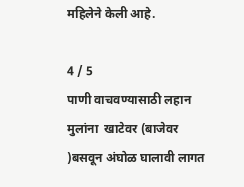महिलेने केली आहे.

4 / 5
पाणी वाचवण्यासाठी लहान मुलांना  खाटेवर (बाजेवर )बसवून अंघोळ घालावी लागत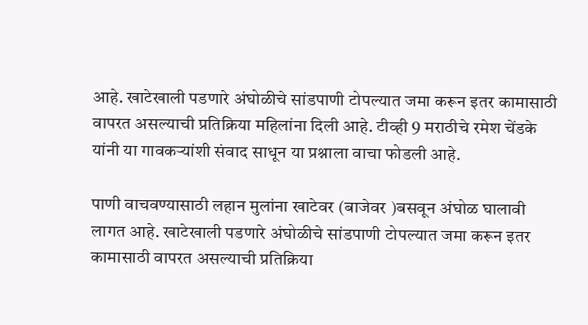आहे. खाटेखाली पडणारे अंघोळीचे सांडपाणी टोपल्यात जमा करून इतर कामासाठी वापरत असल्याची प्रतिक्रिया महिलांना दिली आहे. टीव्ही 9 मराठीचे रमेश चेंडके यांनी या गावकऱ्यांशी संवाद साधून या प्रश्नाला वाचा फोडली आहे.

पाणी वाचवण्यासाठी लहान मुलांना खाटेवर (बाजेवर )बसवून अंघोळ घालावी लागत आहे. खाटेखाली पडणारे अंघोळीचे सांडपाणी टोपल्यात जमा करून इतर कामासाठी वापरत असल्याची प्रतिक्रिया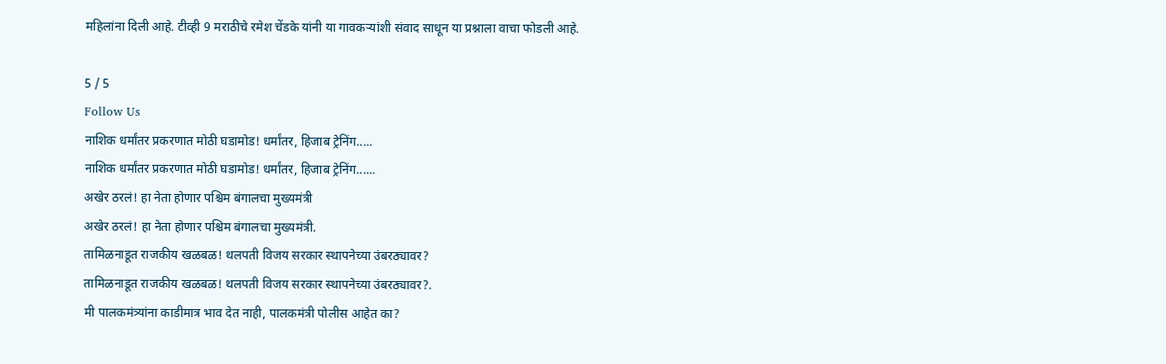महिलांना दिली आहे. टीव्ही 9 मराठीचे रमेश चेंडके यांनी या गावकऱ्यांशी संवाद साधून या प्रश्नाला वाचा फोडली आहे.

5 / 5
Follow Us
नाशिक धर्मांतर प्रकरणात मोठी घडामोड! धर्मांतर, हिजाब ट्रेनिंग.....
नाशिक धर्मांतर प्रकरणात मोठी घडामोड! धर्मांतर, हिजाब ट्रेनिंग......
अखेर ठरलं! हा नेता होणार पश्चिम बंगालचा मुख्यमंत्री
अखेर ठरलं! हा नेता होणार पश्चिम बंगालचा मुख्यमंत्री.
तामिळनाडूत राजकीय खळबळ! थलपती विजय सरकार स्थापनेच्या उंबरठ्यावर?
तामिळनाडूत राजकीय खळबळ! थलपती विजय सरकार स्थापनेच्या उंबरठ्यावर?.
मी पालकमंत्र्यांना काडीमात्र भाव देत नाही, पालकमंत्री पोलीस आहेत का?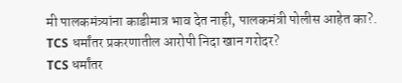मी पालकमंत्र्यांना काडीमात्र भाव देत नाही, पालकमंत्री पोलीस आहेत का?.
TCS धर्मांतर प्रकरणातील आरोपी निदा खान गरोदर?
TCS धर्मांतर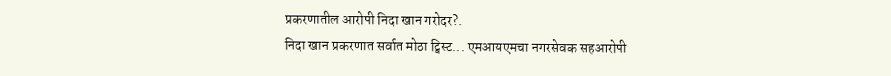प्रकरणातील आरोपी निदा खान गरोदर?.
निदा खान प्रकरणात सर्वात मोठा ट्विस्ट... एमआयएमचा नगरसेवक सहआरोपी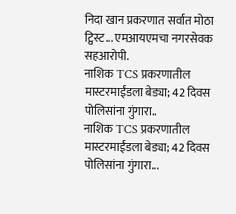निदा खान प्रकरणात सर्वात मोठा ट्विस्ट... एमआयएमचा नगरसेवक सहआरोपी.
नाशिक TCS प्रकरणातील मास्टरमाईंडला बेड्या; 42 दिवस पोलिसांना गुंगारा..
नाशिक TCS प्रकरणातील मास्टरमाईंडला बेड्या; 42 दिवस पोलिसांना गुंगारा...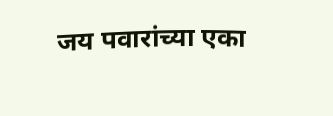जय पवारांच्या एका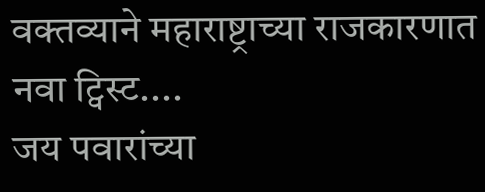वक्तव्याने महाराष्ट्राच्या राजकारणात नवा ट्विस्ट....
जय पवारांच्या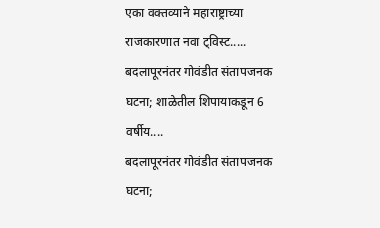एका वक्तव्याने महाराष्ट्राच्या राजकारणात नवा ट्विस्ट.....
बदलापूरनंतर गोवंडीत संतापजनक घटना; शाळेतील शिपायाकडून 6 वर्षीय....
बदलापूरनंतर गोवंडीत संतापजनक घटना;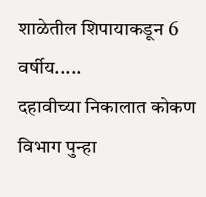शाळेतील शिपायाकडून 6 वर्षीय.....
दहावीच्या निकालात कोकण विभाग पुन्हा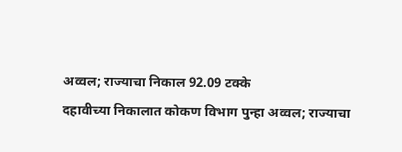अव्वल; राज्याचा निकाल 92.09 टक्के
दहावीच्या निकालात कोकण विभाग पुन्हा अव्वल; राज्याचा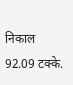निकाल 92.09 टक्के.